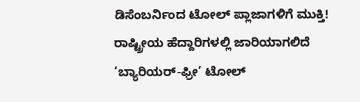ಡಿಸೆಂಬರ್ನಿಂದ ಟೋಲ್ ಪ್ಲಾಜಾಗಳಿಗೆ ಮುಕ್ತಿ! ರಾಷ್ಟ್ರೀಯ ಹೆದ್ದಾರಿಗಳಲ್ಲಿ ಜಾರಿಯಾಗಲಿದೆ ‘ಬ್ಯಾರಿಯರ್-ಫ್ರೀ’ ಟೋಲ್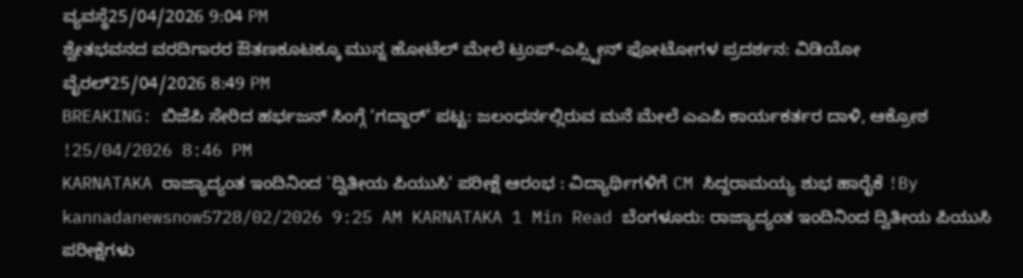ವ್ಯವಸ್ಥೆ25/04/2026 9:04 PM
ಶ್ವೇತಭವನದ ವರದಿಗಾರರ ಔತಣಕೂಟಕ್ಕೂ ಮುನ್ನ ಹೋಟೆಲ್ ಮೇಲೆ ಟ್ರಂಪ್-ಎಪ್ಸ್ಟೀನ್ ಫೋಟೋಗಳ ಪ್ರದರ್ಶನ: ವಿಡಿಯೋ ವೈರಲ್25/04/2026 8:49 PM
BREAKING: ಬಿಜೆಪಿ ಸೇರಿದ ಹರ್ಭಜನ್ ಸಿಂಗ್ಗೆ ‘ಗದ್ದಾರ್’ ಪಟ್ಟ: ಜಲಂಧರ್ನಲ್ಲಿರುವ ಮನೆ ಮೇಲೆ ಎಎಪಿ ಕಾರ್ಯಕರ್ತರ ದಾಳಿ, ಆಕ್ರೋಶ !25/04/2026 8:46 PM
KARNATAKA ರಾಜ್ಯಾದ್ಯಂತ ಇಂದಿನಿಂದ `ದ್ವಿತೀಯ ಪಿಯುಸಿ’ ಪರೀಕ್ಷೆ ಆರಂಭ : ವಿದ್ಯಾರ್ಥಿಗಳಿಗೆ CM ಸಿದ್ದರಾಮಯ್ಯ ಶುಭ ಹಾರೈಕೆ !By kannadanewsnow5728/02/2026 9:25 AM KARNATAKA 1 Min Read ಬೆಂಗಳೂರು: ರಾಜ್ಯಾದ್ಯಂತ ಇಂದಿನಿಂದ ದ್ವಿತೀಯ ಪಿಯುಸಿ ಪರೀಕ್ಷೆಗಳು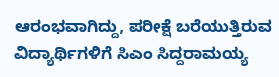ಆರಂಭವಾಗಿದ್ದು, ಪರೀಕ್ಷೆ ಬರೆಯುತ್ತಿರುವ ವಿದ್ಯಾರ್ಥಿಗಳಿಗೆ ಸಿಎಂ ಸಿದ್ದರಾಮಯ್ಯ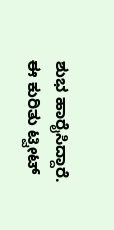ಶುಭ ಹಾರೈಸಿದ್ದಾರೆ. ಈ ಕುರಿತು ಟ್ವೀಟ್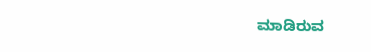ಮಾಡಿರುವ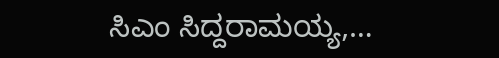ಸಿಎಂ ಸಿದ್ದರಾಮಯ್ಯ,…